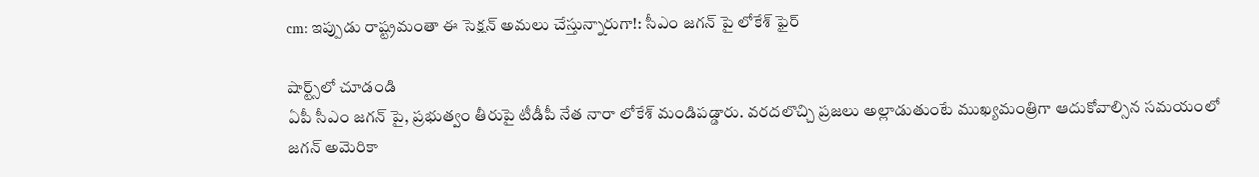cm: ఇప్పుడు రాష్ట్రమంతా ఈ సెక్షన్ అమలు చేస్తున్నారుగా!: సీఎం జగన్ పై లోకేశ్ ఫైర్

షార్ట్స్‌లో చూడండి
ఏపీ సీఎం జగన్ పై, ప్రభుత్వం తీరుపై టీడీపీ నేత నారా లోకేశ్ మండిపడ్డారు. వరదలొచ్చి ప్రజలు అల్లాడుతుంటే ముఖ్యమంత్రిగా ఆదుకోవాల్సిన సమయంలో జగన్ అమెరికా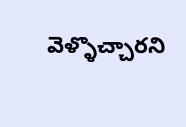వెళ్ళొచ్చారని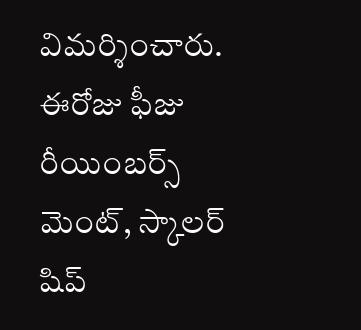విమర్శించారు. ఈరోజు ఫీజు రీయింబర్స్ మెంట్, స్కాలర్ షిప్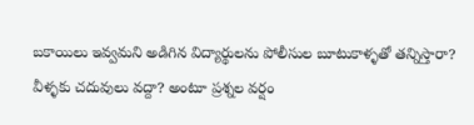బకాయిలు ఇవ్వమని అడిగిన విద్యార్థులను పోలీసుల బూటుకాళ్ళతో తన్నిస్తారా? వీళ్ళకు చదువులు వద్దా? అంటూ ప్రశ్నల వర్షం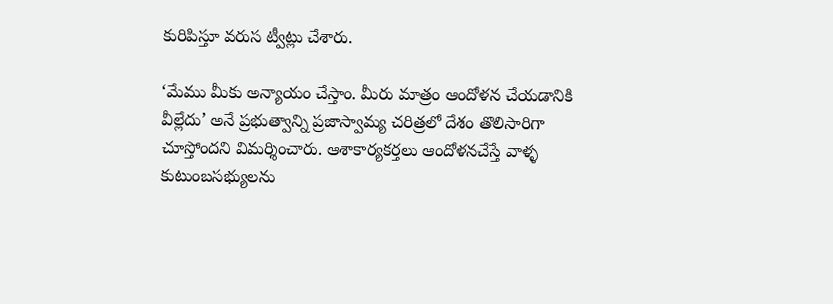కురిపిస్తూ వరుస ట్వీట్లు చేశారు.

‘మేము మీకు అన్యాయం చేస్తాం. మీరు మాత్రం ఆందోళన చేయడానికి వీల్లేదు’ అనే ప్రభుత్వాన్ని ప్రజాస్వామ్య చరిత్రలో దేశం తొలిసారిగా చూస్తోందని విమర్శించారు. ఆశాకార్యకర్తలు ఆందోళనచేస్తే వాళ్ళ కుటుంబసభ్యులను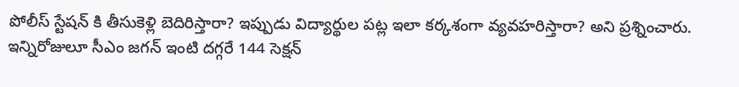పోలీస్ స్టేషన్ కి తీసుకెళ్లి బెదిరిస్తారా? ఇప్పుడు విద్యార్థుల పట్ల ఇలా కర్కశంగా వ్యవహరిస్తారా? అని ప్రశ్నించారు. ఇన్నిరోజులూ సీఎం జగన్ ఇంటి దగ్గరే 144 సెక్షన్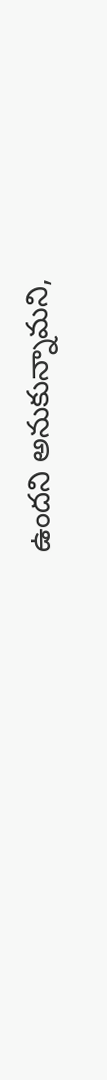ఉందని అనుకున్నామని,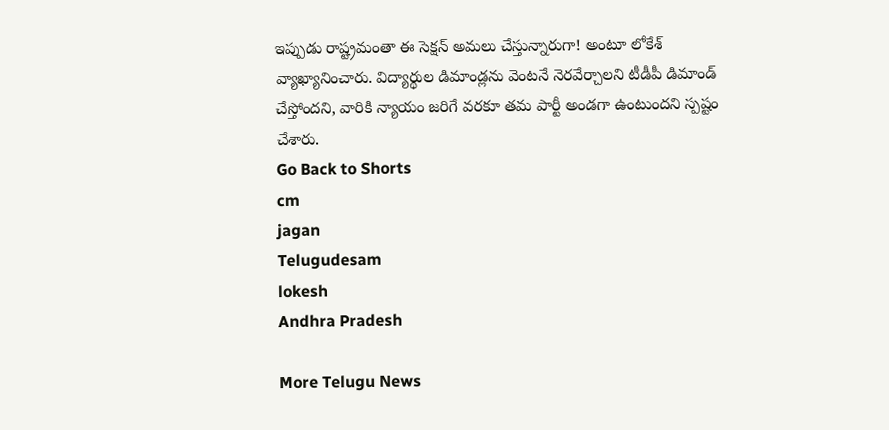ఇప్పుడు రాష్ట్రమంతా ఈ సెక్షన్ అమలు చేస్తున్నారుగా! అంటూ లోకేశ్ వ్యాఖ్యానించారు. విద్యార్థుల డిమాండ్లను వెంటనే నెరవేర్చాలని టీడీపీ డిమాండ్ చేస్తోందని, వారికి న్యాయం జరిగే వరకూ తమ పార్టీ అండగా ఉంటుందని స్పష్టం చేశారు.
Go Back to Shorts
cm
jagan
Telugudesam
lokesh
Andhra Pradesh

More Telugu News